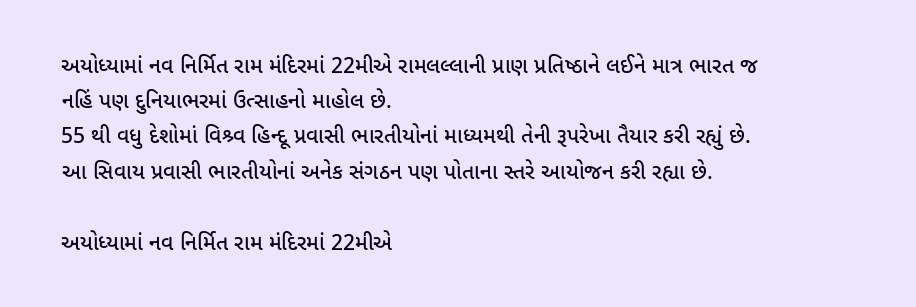અયોધ્યામાં નવ નિર્મિત રામ મંદિરમાં 22મીએ રામલલ્લાની પ્રાણ પ્રતિષ્ઠાને લઈને માત્ર ભારત જ નહિં પણ દુનિયાભરમાં ઉત્સાહનો માહોલ છે.
55 થી વધુ દેશોમાં વિશ્ર્વ હિન્દૂ પ્રવાસી ભારતીયોનાં માધ્યમથી તેની રૂપરેખા તૈયાર કરી રહ્યું છે. આ સિવાય પ્રવાસી ભારતીયોનાં અનેક સંગઠન પણ પોતાના સ્તરે આયોજન કરી રહ્યા છે.

અયોધ્યામાં નવ નિર્મિત રામ મંદિરમાં 22મીએ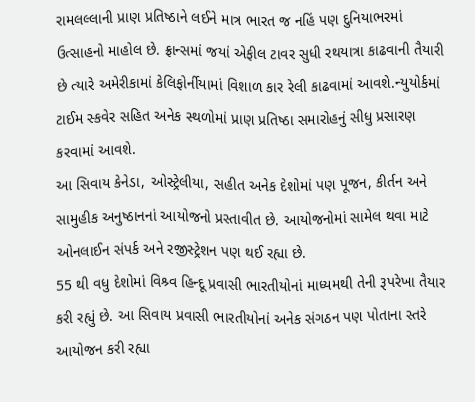રામલલ્લાની પ્રાણ પ્રતિષ્ઠાને લઈને માત્ર ભારત જ નહિં પણ દુનિયાભરમાં ઉત્સાહનો માહોલ છે. ફ્રાન્સમાં જયાં એફીલ ટાવર સુધી રથયાત્રા કાઢવાની તૈયારી છે ત્યારે અમેરીકામાં કેલિફોર્નીયામાં વિશાળ કાર રેલી કાઢવામાં આવશે.ન્યુયોર્કમાં ટાઈમ સ્કવેર સહિત અનેક સ્થળોમાં પ્રાણ પ્રતિષ્ઠા સમારોહનું સીધુ પ્રસારણ કરવામાં આવશે.
આ સિવાય કેનેડા, ઓસ્ટ્રેલીયા, સહીત અનેક દેશોમાં પણ પૂજન, કીર્તન અને સામુહીક અનુષ્ઠાનનાં આયોજનો પ્રસ્તાવીત છે. આયોજનોમાં સામેલ થવા માટે ઓનલાઈન સંપર્ક અને રજીસ્ટ્રેશન પણ થઈ રહ્યા છે.
55 થી વધુ દેશોમાં વિશ્ર્વ હિન્દૂ પ્રવાસી ભારતીયોનાં માધ્યમથી તેની રૂપરેખા તૈયાર કરી રહ્યું છે. આ સિવાય પ્રવાસી ભારતીયોનાં અનેક સંગઠન પણ પોતાના સ્તરે આયોજન કરી રહ્યા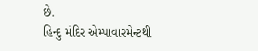છે.
હિન્દુ મંદિર એમ્પાવારમેન્ટથી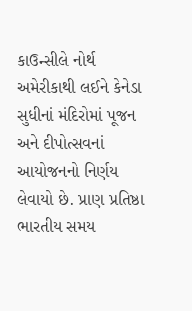કાઉન્સીલે નોર્થ અમેરીકાથી લઈને કેનેડા સુધીનાં મંદિરોમાં પૂજન અને દીપોત્સવનાં આયોજનનો નિર્ણય લેવાયો છે. પ્રાણ પ્રતિષ્ઠા ભારતીય સમય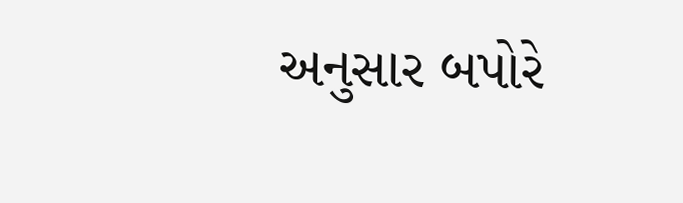અનુસાર બપોરે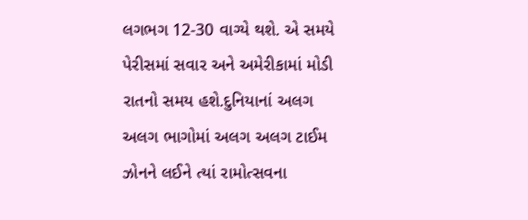લગભગ 12-30 વાગ્યે થશે. એ સમયે પેરીસમાં સવાર અને અમેરીકામાં મોડી રાતનો સમય હશે.દુનિયાનાં અલગ અલગ ભાગોમાં અલગ અલગ ટાઈમ ઝોનને લઈને ત્યાં રામોત્સવના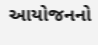આયોજનનો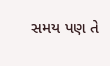સમય પણ તે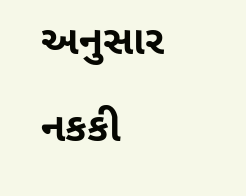અનુસાર નકકી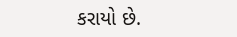કરાયો છે.